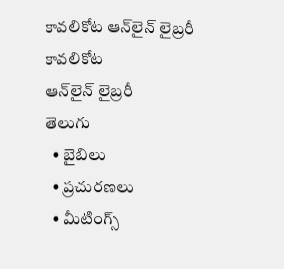కావలికోట ఆన్‌లైన్‌ లైబ్రరీ
కావలికోట
ఆన్‌లైన్‌ లైబ్రరీ
తెలుగు
  • బైబిలు
  • ప్రచురణలు
  • మీటింగ్స్‌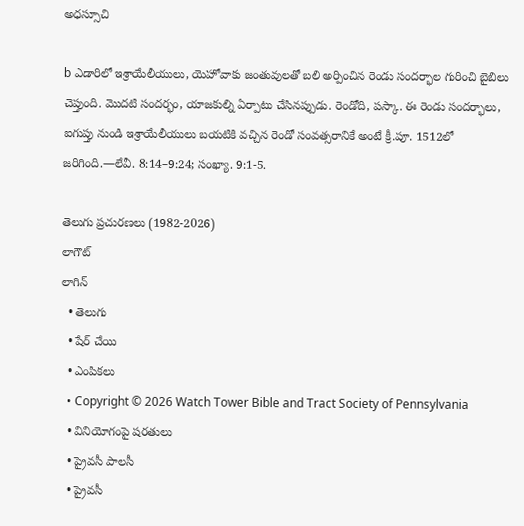అధస్సూచి

b ఎడారిలో ఇశ్రాయేలీయులు, యెహోవాకు జంతువులతో బలి అర్పించిన రెండు సందర్భాల గురించి బైబిలు చెప్తుంది. మొదటి సందర్భం, యాజకుల్ని ఏర్పాటు చేసినప్పుడు. రెండోది, పస్కా. ఈ రెండు సందర్భాలు, ఐగుప్తు నుండి ఇశ్రాయేలీయులు బయటికి వచ్చిన రెండో సంవత్సరానికే అంటే క్రీ.పూ. 1512లో జరిగింది.—లేవీ. 8:14–9:24; సంఖ్యా. 9:1-5.

తెలుగు ప్రచురణలు (1982-2026)
లాగౌట్‌
లాగిన్‌
  • తెలుగు
  • షేర్ చేయి
  • ఎంపికలు
  • Copyright © 2026 Watch Tower Bible and Tract Society of Pennsylvania
  • వినియోగంపై షరతులు
  • ప్రైవసీ పాలసీ
  • ప్రైవసీ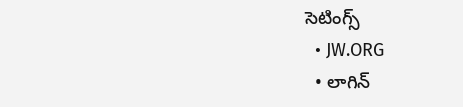సెటింగ్స్‌
  • JW.ORG
  • లాగిన్‌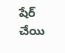షేర్‌ చేయి